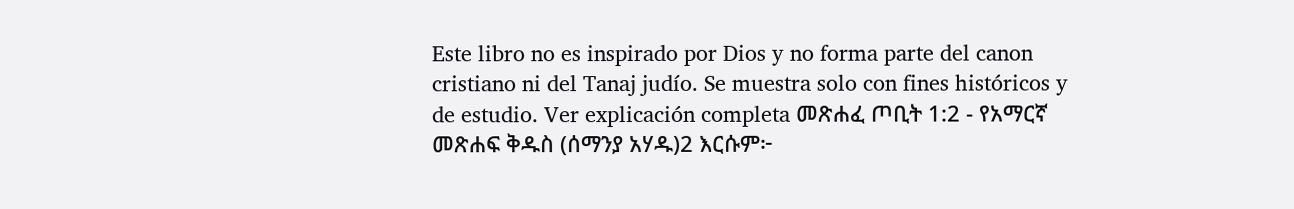Este libro no es inspirado por Dios y no forma parte del canon cristiano ni del Tanaj judío. Se muestra solo con fines históricos y de estudio. Ver explicación completa መጽሐፈ ጦቢት 1:2 - የአማርኛ መጽሐፍ ቅዱስ (ሰማንያ አሃዱ)2 እርሱም፦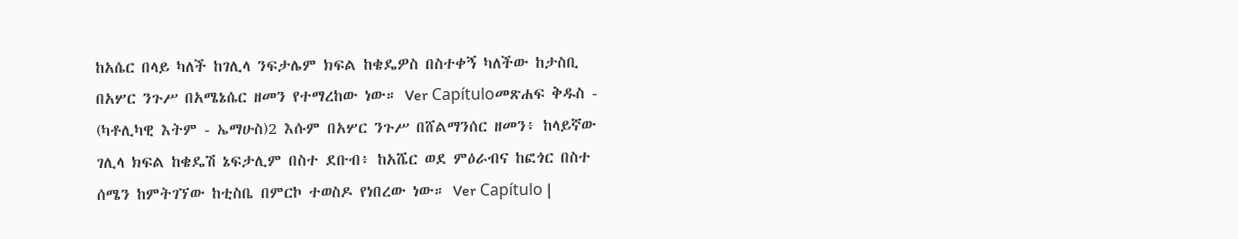ከአሴር በላይ ካለች ከገሊላ ንፍታሌም ክፍል ከቄዴዎስ በስተቀኝ ካለችው ከታስቢ በአሦር ንጉሥ በአሜኔሴር ዘመን የተማረከው ነው። Ver Capítuloመጽሐፍ ቅዱስ - (ካቶሊካዊ እትም - ኤማሁስ)2 እሱም በአሦር ንጉሥ በሸልማንሰር ዘመን፥ ከላይኛው ገሊላ ክፍል ከቄዴሽ ኔፍታሊም በስተ ደቡብ፥ ከአሼር ወደ ምዕራብና ከፎጎር በስተ ሰሜን ከምትገኘው ከቲስቤ በምርኮ ተወስዶ የነበረው ነው። Ver Capítulo |